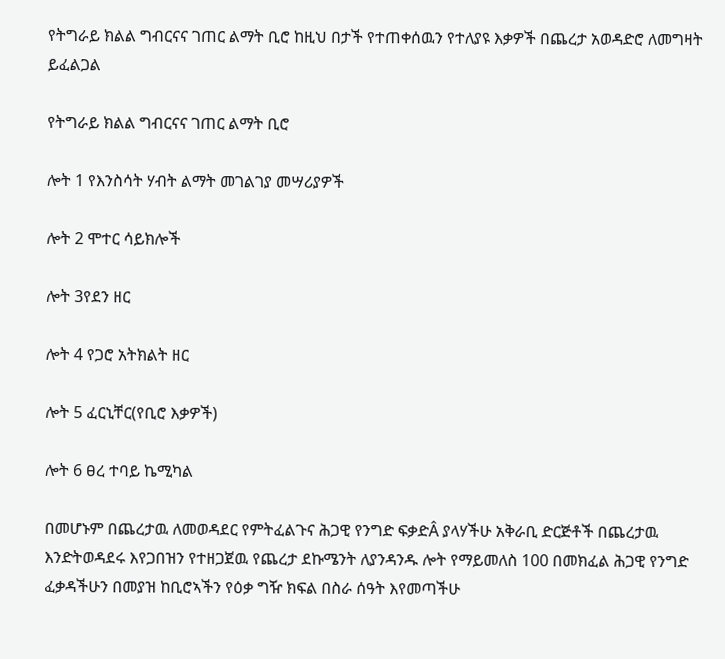የትግራይ ክልል ግብርናና ገጠር ልማት ቢሮ ከዚህ በታች የተጠቀሰዉን የተለያዩ እቃዎች በጨረታ አወዳድሮ ለመግዛት ይፈልጋል

የትግራይ ክልል ግብርናና ገጠር ልማት ቢሮ

ሎት 1 የእንስሳት ሃብት ልማት መገልገያ መሣሪያዎች

ሎት 2 ሞተር ሳይክሎች

ሎት 3የደን ዘር

ሎት 4 የጋሮ አትክልት ዘር

ሎት 5 ፈርኒቸር(የቢሮ እቃዎች)

ሎት 6 ፀረ ተባይ ኬሚካል

በመሆኑም በጨረታዉ ለመወዳደር የምትፈልጉና ሕጋዊ የንግድ ፍቃድÂ ያላሃችሁ አቅራቢ ድርጅቶች በጨረታዉ እንድትወዳደሩ እየጋበዝን የተዘጋጀዉ የጨረታ ደኩሜንት ለያንዳንዱ ሎት የማይመለስ 100 በመክፈል ሕጋዊ የንግድ ፈቃዳችሁን በመያዝ ከቢሮኣችን የዕቃ ግዥ ክፍል በስራ ሰዓት እየመጣችሁ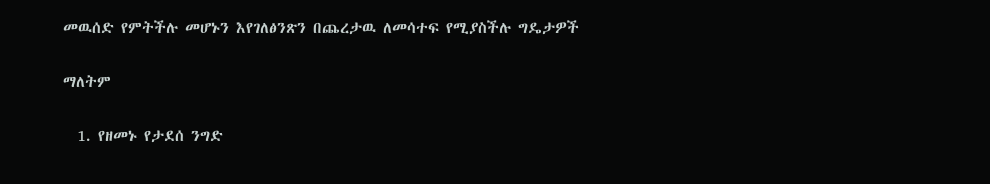መዉሰድ የምትችሉ መሆኑን እየገለፅንጽን በጨረታዉ ለመሳተፍ የሚያስችሉ ግዴታዎች

ማለትም

  1. የዘመኑ የታደሰ ንግድ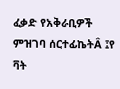ፈቃድ የአቅራቢዎች ምዝገባ ሰርተፊኬትÂ ፤የ ቫት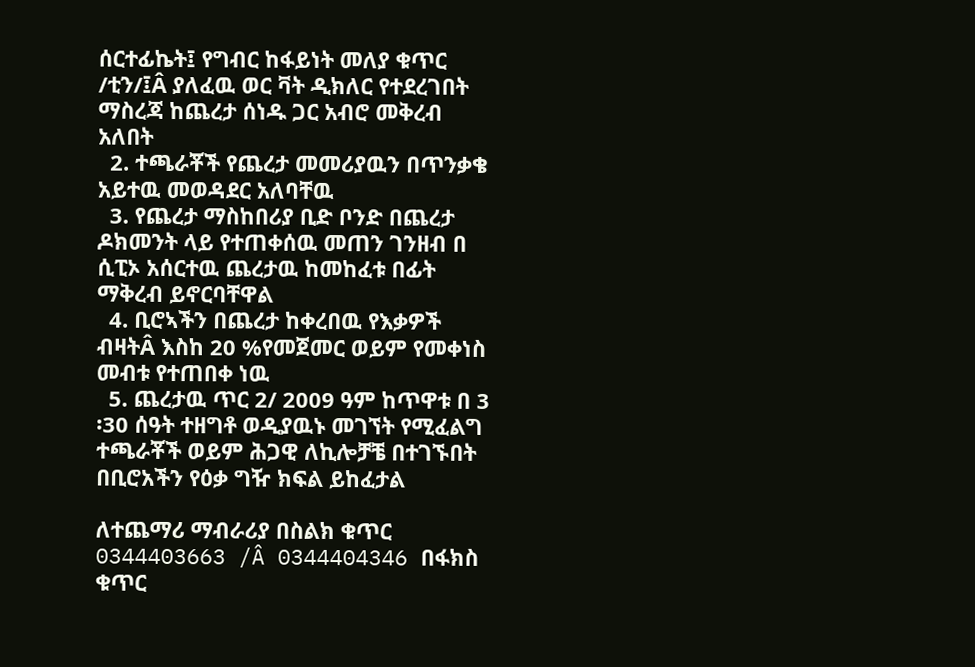ሰርተፊኬት፤ የግብር ከፋይነት መለያ ቁጥር /ቲን/፤Â ያለፈዉ ወር ቫት ዲክለር የተደረገበት ማስረጃ ከጨረታ ሰነዱ ጋር አብሮ መቅረብ አለበት
  2. ተጫራቾች የጨረታ መመሪያዉን በጥንቃቄ አይተዉ መወዳደር አለባቸዉ
  3. የጨረታ ማስከበሪያ ቢድ ቦንድ በጨረታ ዶክመንት ላይ የተጠቀሰዉ መጠን ገንዘብ በ ሲፒኦ አሰርተዉ ጨረታዉ ከመከፈቱ በፊት ማቅረብ ይኖርባቸዋል
  4. ቢሮኣችን በጨረታ ከቀረበዉ የእቃዎች ብዛትÂ እስከ 20 %የመጀመር ወይም የመቀነስ መብቱ የተጠበቀ ነዉ
  5. ጨረታዉ ጥር 2/ 2009 ዓም ከጥዋቱ በ 3 ፡30 ሰዓት ተዘግቶ ወዲያዉኑ መገኘት የሚፈልግ ተጫራቾች ወይም ሕጋዊ ለኪሎቻቼ በተገኙበት በቢሮአችን የዕቃ ግዥ ክፍል ይከፈታል

ለተጨማሪ ማብራሪያ በስልክ ቁጥር 0344403663 /Â 0344404346 በፋክስ ቁጥር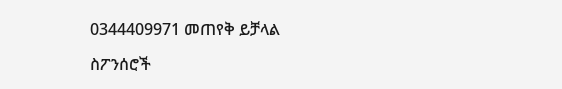0344409971 መጠየቅ ይቻላል

ስፖንሰሮች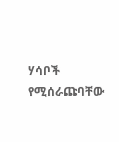ሃሳቦች የሚሰራጩባቸው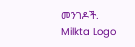መንገዶች.
Milkta Logo